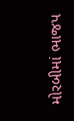મોરબીમાં ભાજપ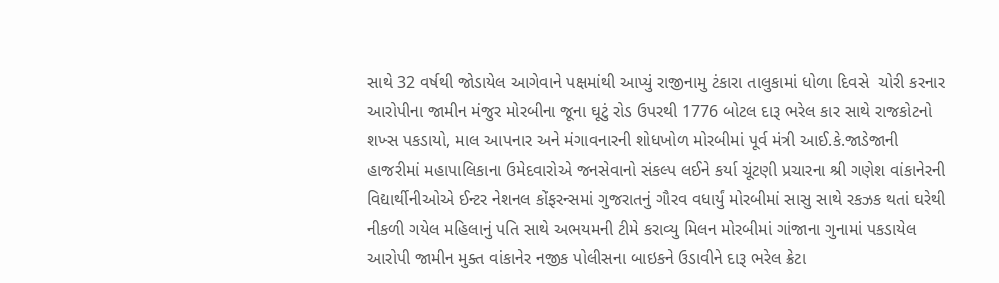સાથે 32 વર્ષથી જોડાયેલ આગેવાને પક્ષમાંથી આપ્યું રાજીનામુ ટંકારા તાલુકામાં ધોળા દિવસે  ચોરી કરનાર આરોપીના જામીન મંજુર મોરબીના જૂના ઘૂટું રોડ ઉપરથી 1776 બોટલ દારૂ ભરેલ કાર સાથે રાજકોટનો શખ્સ પકડાયો, માલ આપનાર અને મંગાવનારની શોધખોળ મોરબીમાં પૂર્વ મંત્રી આઈ.કે.જાડેજાની હાજરીમાં મહાપાલિકાના ઉમેદવારોએ જનસેવાનો સંકલ્પ લઈને કર્યા ચૂંટણી પ્રચારના શ્રી ગણેશ વાંકાનેરની વિદ્યાર્થીનીઓએ ઈન્ટર નેશનલ કોંફરન્સમાં ગુજરાતનું ગૌરવ વધાર્યું મોરબીમાં સાસુ સાથે રકઝક થતાં ઘરેથી નીકળી ગયેલ મહિલાનું પતિ સાથે અભયમની ટીમે કરાવ્યુ મિલન મોરબીમાં ગાંજાના ગુનામાં પકડાયેલ આરોપી જામીન મુક્ત વાંકાનેર નજીક પોલીસના બાઇકને ઉડાવીને દારૂ ભરેલ ક્રેટા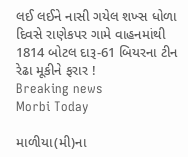લઈ લઈને નાસી ગયેલ શખ્સ ધોળા દિવસે રાણેકપર ગામે વાહનમાંથી 1814 બોટલ દારૂ-61 બિયરના ટીન રેઢા મૂકીને ફરાર !
Breaking news
Morbi Today

માળીયા(મી)ના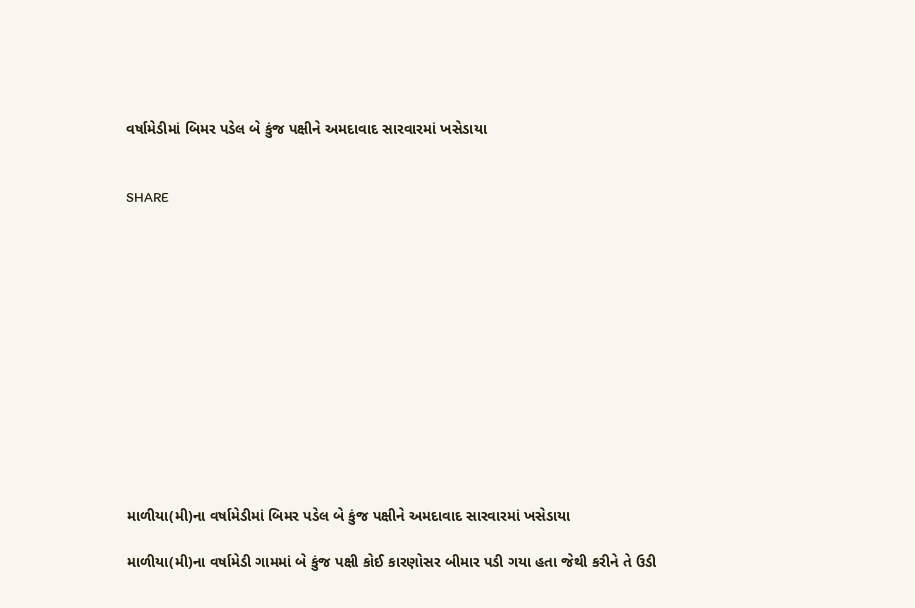વર્ષામેડીમાં બિમર પડેલ બે કુંજ પક્ષીને અમદાવાદ સારવારમાં ખસેડાયા


SHARE













માળીયા(મી)ના વર્ષામેડીમાં બિમર પડેલ બે કુંજ પક્ષીને અમદાવાદ સારવારમાં ખસેડાયા

માળીયા(મી)ના વર્ષામેડી ગામમાં બે કુંજ પક્ષી કોઈ કારણોસર બીમાર પડી ગયા હતા જેથી કરીને તે ઉડી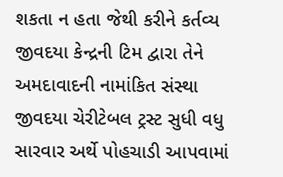શકતા ન હતા જેથી કરીને કર્તવ્ય જીવદયા કેન્દ્રની ટિમ દ્વારા તેને અમદાવાદની નામાંકિત સંસ્થા જીવદયા ચેરીટેબલ ટ્રસ્ટ સુધી વધુ સારવાર અર્થે પોહચાડી આપવામાં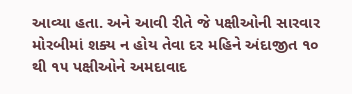આવ્યા હતા. અને આવી રીતે જે પક્ષીઓની સારવાર મોરબીમાં શક્ય ન હોય તેવા દર મહિને અંદાજીત ૧૦ થી ૧૫ પક્ષીઓને અમદાવાદ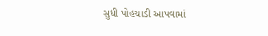સુધી પોહચાડી આપવામાં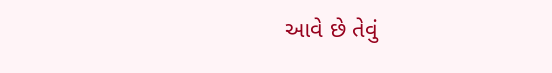આવે છે તેવું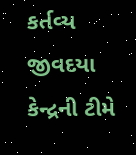કર્તવ્ય જીવદયા કેન્દ્રની ટીમે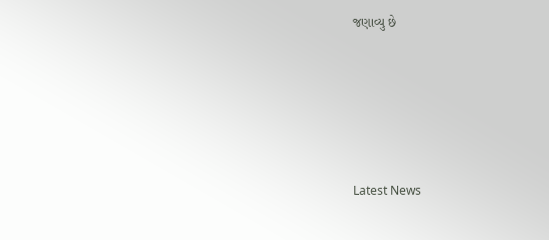જણાવ્યુ છે






Latest News